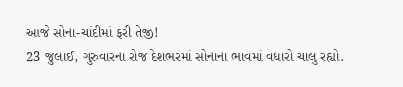આજે સોના-ચાંદીમાં ફરી તેજી!
23 જુલાઈ, ગુરુવારના રોજ દેશભરમાં સોનાના ભાવમાં વધારો ચાલુ રહ્યો.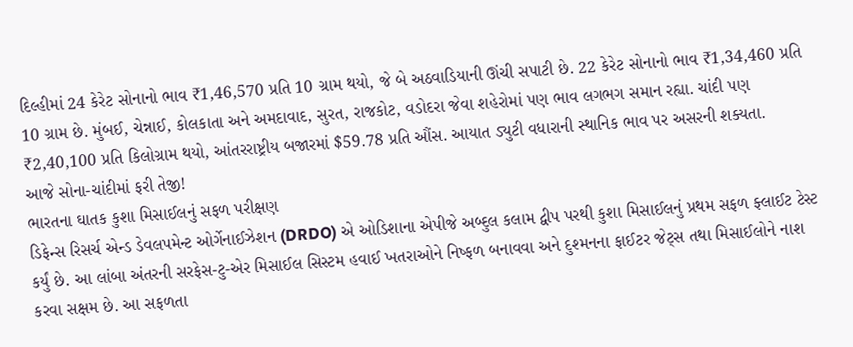દિલ્હીમાં 24 કેરેટ સોનાનો ભાવ ₹1,46,570 પ્રતિ 10 ગ્રામ થયો, જે બે અઠવાડિયાની ઊંચી સપાટી છે. 22 કેરેટ સોનાનો ભાવ ₹1,34,460 પ્રતિ 10 ગ્રામ છે. મુંબઈ, ચેન્નાઈ, કોલકાતા અને અમદાવાદ, સુરત, રાજકોટ, વડોદરા જેવા શહેરોમાં પણ ભાવ લગભગ સમાન રહ્યા. ચાંદી પણ ₹2,40,100 પ્રતિ કિલોગ્રામ થયો, આંતરરાષ્ટ્રીય બજારમાં $59.78 પ્રતિ ઔંસ. આયાત ડ્યુટી વધારાની સ્થાનિક ભાવ પર અસરની શક્યતા.
આજે સોના-ચાંદીમાં ફરી તેજી!
ભારતના ઘાતક કુશા મિસાઈલનું સફળ પરીક્ષણ
ડિફેન્સ રિસર્ચ એન્ડ ડેવલપમેન્ટ ઓર્ગેનાઈઝેશન (DRDO) એ ઓડિશાના એપીજે અબ્દુલ કલામ દ્વીપ પરથી કુશા મિસાઈલનું પ્રથમ સફળ ફ્લાઈટ ટેસ્ટ કર્યું છે. આ લાંબા અંતરની સરફેસ-ટુ-એર મિસાઈલ સિસ્ટમ હવાઈ ખતરાઓને નિષ્ફળ બનાવવા અને દુશ્મનના ફાઈટર જેટ્સ તથા મિસાઈલોને નાશ કરવા સક્ષમ છે. આ સફળતા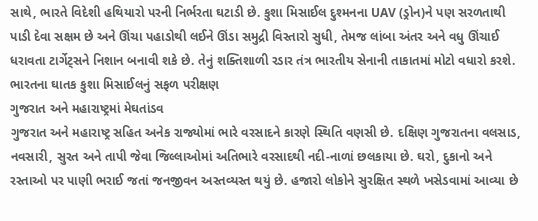સાથે, ભારતે વિદેશી હથિયારો પરની નિર્ભરતા ઘટાડી છે. કુશા મિસાઈલ દુશ્મનના UAV (ડ્રોન)ને પણ સરળતાથી પાડી દેવા સક્ષમ છે અને ઊંચા પહાડોથી લઈને ઊંડા સમુદ્રી વિસ્તારો સુધી, તેમજ લાંબા અંતર અને વધુ ઊંચાઈ ધરાવતા ટાર્ગેટ્સને નિશાન બનાવી શકે છે. તેનું શક્તિશાળી રડાર તંત્ર ભારતીય સેનાની તાકાતમાં મોટો વધારો કરશે.
ભારતના ઘાતક કુશા મિસાઈલનું સફળ પરીક્ષણ
ગુજરાત અને મહારાષ્ટ્રમાં મેઘતાંડવ
ગુજરાત અને મહારાષ્ટ્ર સહિત અનેક રાજ્યોમાં ભારે વરસાદને કારણે સ્થિતિ વણસી છે. દક્ષિણ ગુજરાતના વલસાડ, નવસારી, સુરત અને તાપી જેવા જિલ્લાઓમાં અતિભારે વરસાદથી નદી-નાળાં છલકાયા છે. ઘરો, દુકાનો અને રસ્તાઓ પર પાણી ભરાઈ જતાં જનજીવન અસ્તવ્યસ્ત થયું છે. હજારો લોકોને સુરક્ષિત સ્થળે ખસેડવામાં આવ્યા છે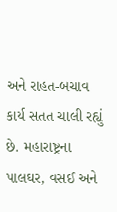અને રાહત-બચાવ કાર્ય સતત ચાલી રહ્યું છે. મહારાષ્ટ્રના પાલઘર, વસઈ અને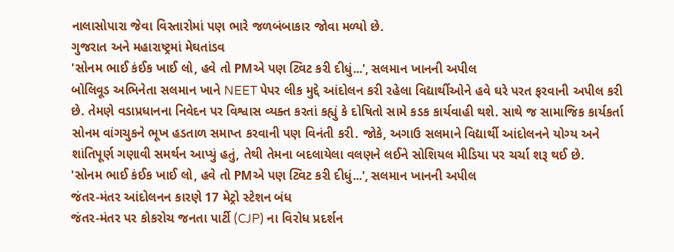નાલાસોપારા જેવા વિસ્તારોમાં પણ ભારે જળબંબાકાર જોવા મળ્યો છે.
ગુજરાત અને મહારાષ્ટ્રમાં મેઘતાંડવ
'સોનમ ભાઈ કંઈક ખાઈ લો, હવે તો PMએ પણ ટ્વિટ કરી દીધું...', સલમાન ખાનની અપીલ
બોલિવૂડ અભિનેતા સલમાન ખાને NEET પેપર લીક મુદ્દે આંદોલન કરી રહેલા વિદ્યાર્થીઓને હવે ઘરે પરત ફરવાની અપીલ કરી છે. તેમણે વડાપ્રધાનના નિવેદન પર વિશ્વાસ વ્યક્ત કરતાં કહ્યું કે દોષિતો સામે કડક કાર્યવાહી થશે. સાથે જ સામાજિક કાર્યકર્તા સોનમ વાંગચુકને ભૂખ હડતાળ સમાપ્ત કરવાની પણ વિનંતી કરી. જોકે, અગાઉ સલમાને વિદ્યાર્થી આંદોલનને યોગ્ય અને શાંતિપૂર્ણ ગણાવી સમર્થન આપ્યું હતું, તેથી તેમના બદલાયેલા વલણને લઈને સોશિયલ મીડિયા પર ચર્ચા શરૂ થઈ છે.
'સોનમ ભાઈ કંઈક ખાઈ લો, હવે તો PMએ પણ ટ્વિટ કરી દીધું...', સલમાન ખાનની અપીલ
જંતર-મંતર આંદોલનન કારણે 17 મેટ્રો સ્ટેશન બંધ
જંતર-મંતર પર કોકરોચ જનતા પાર્ટી (CJP) ના વિરોધ પ્રદર્શન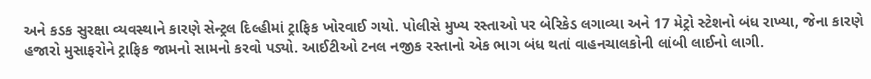અને કડક સુરક્ષા વ્યવસ્થાને કારણે સેન્ટ્રલ દિલ્હીમાં ટ્રાફિક ખોરવાઈ ગયો. પોલીસે મુખ્ય રસ્તાઓ પર બેરિકેડ લગાવ્યા અને 17 મેટ્રો સ્ટેશનો બંધ રાખ્યા, જેના કારણે હજારો મુસાફરોને ટ્રાફિક જામનો સામનો કરવો પડ્યો. આઈટીઓ ટનલ નજીક રસ્તાનો એક ભાગ બંધ થતાં વાહનચાલકોની લાંબી લાઈનો લાગી.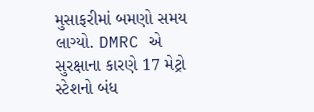મુસાફરીમાં બમણો સમય લાગ્યો. DMRC એ સુરક્ષાના કારણે 17 મેટ્રો સ્ટેશનો બંધ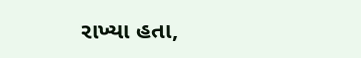રાખ્યા હતા,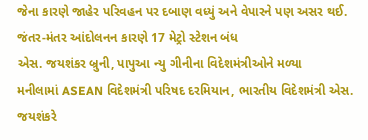જેના કારણે જાહેર પરિવહન પર દબાણ વધ્યું અને વેપારને પણ અસર થઈ.
જંતર-મંતર આંદોલનન કારણે 17 મેટ્રો સ્ટેશન બંધ
એસ. જયશંકર બ્રુની, પાપુઆ ન્યુ ગીનીના વિદેશમંત્રીઓને મળ્યા
મનીલામાં ASEAN વિદેશમંત્રી પરિષદ દરમિયાન, ભારતીય વિદેશમંત્રી એસ. જયશંકરે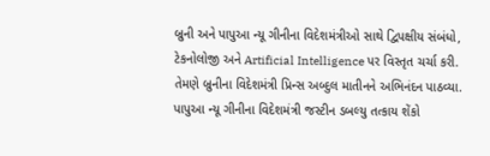બ્રુની અને પાપુઆ ન્યૂ ગીનીના વિદેશમંત્રીઓ સાથે દ્વિપક્ષીય સંબંધો, ટેકનોલોજી અને Artificial Intelligence પર વિસ્તૃત ચર્ચા કરી. તેમણે બ્રુનીના વિદેશમંત્રી પ્રિન્સ અબ્દુલ માતીનને અભિનંદન પાઠવ્યા. પાપુઆ ન્યૂ ગીનીના વિદેશમંત્રી જસ્ટીન ડબલ્યુ તત્કાય શેંકો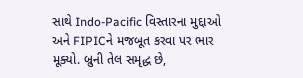સાથે Indo-Pacific વિસ્તારના મુદ્દાઓ અને FIPICને મજબૂત કરવા પર ભાર મૂક્યો. બ્રુની તેલ સમૃદ્ધ છે,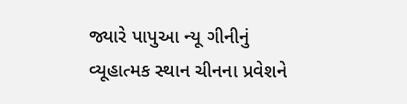જ્યારે પાપુઆ ન્યૂ ગીનીનું વ્યૂહાત્મક સ્થાન ચીનના પ્રવેશને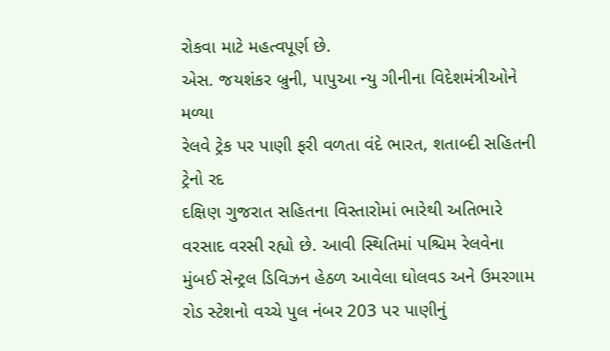રોકવા માટે મહત્વપૂર્ણ છે.
એસ. જયશંકર બ્રુની, પાપુઆ ન્યુ ગીનીના વિદેશમંત્રીઓને મળ્યા
રેલવે ટ્રેક પર પાણી ફરી વળતા વંદે ભારત, શતાબ્દી સહિતની ટ્રેનો રદ
દક્ષિણ ગુજરાત સહિતના વિસ્તારોમાં ભારેથી અતિભારે વરસાદ વરસી રહ્યો છે. આવી સ્થિતિમાં પશ્ચિમ રેલવેના મુંબઈ સેન્ટ્રલ ડિવિઝન હેઠળ આવેલા ઘોલવડ અને ઉમરગામ રોડ સ્ટેશનો વચ્ચે પુલ નંબર 203 પર પાણીનું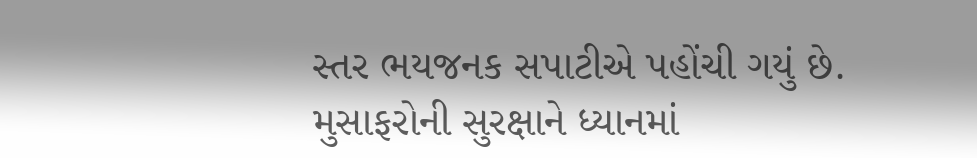સ્તર ભયજનક સપાટીએ પહોંચી ગયું છે. મુસાફરોની સુરક્ષાને ધ્યાનમાં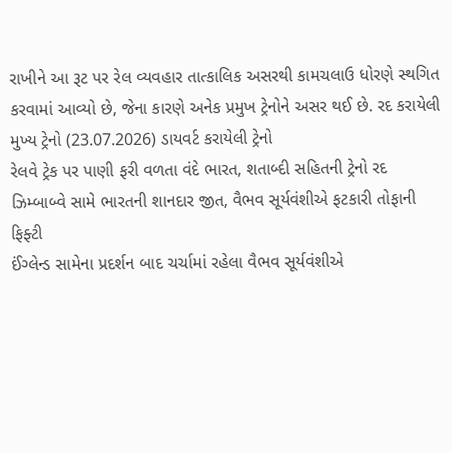રાખીને આ રૂટ પર રેલ વ્યવહાર તાત્કાલિક અસરથી કામચલાઉ ધોરણે સ્થગિત કરવામાં આવ્યો છે, જેના કારણે અનેક પ્રમુખ ટ્રેનોને અસર થઈ છે. રદ કરાયેલી મુખ્ય ટ્રેનો (23.07.2026) ડાયવર્ટ કરાયેલી ટ્રેનો
રેલવે ટ્રેક પર પાણી ફરી વળતા વંદે ભારત, શતાબ્દી સહિતની ટ્રેનો રદ
ઝિમ્બાબ્વે સામે ભારતની શાનદાર જીત, વૈભવ સૂર્યવંશીએ ફટકારી તોફાની ફિફ્ટી
ઈંગ્લેન્ડ સામેના પ્રદર્શન બાદ ચર્ચામાં રહેલા વૈભવ સૂર્યવંશીએ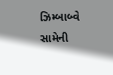ઝિમ્બાબ્વે સામેની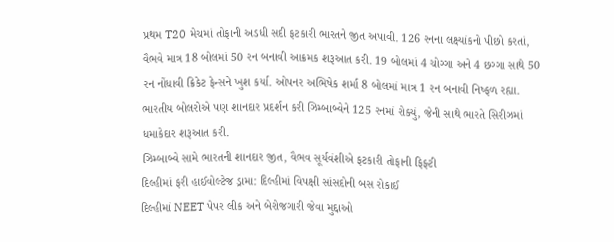પ્રથમ T20 મેચમાં તોફાની અડધી સદી ફટકારી ભારતને જીત અપાવી. 126 રનના લક્ષ્યાંકનો પીછો કરતાં, વૈભવે માત્ર 18 બોલમાં 50 રન બનાવી આક્રમક શરૂઆત કરી. 19 બોલમાં 4 ચોગ્ગા અને 4 છગ્ગા સાથે 50 રન નોંધાવી ક્રિકેટ ફેન્સને ખુશ કર્યા. ઓપનર અભિષેક શર્મા 8 બોલમાં માત્ર 1 રન બનાવી નિષ્ફળ રહ્યા. ભારતીય બોલરોએ પણ શાનદાર પ્રદર્શન કરી ઝિમ્બાબ્વેને 125 રનમાં રોક્યું, જેની સાથે ભારતે સિરીઝમાં ધમાકેદાર શરૂઆત કરી.
ઝિમ્બાબ્વે સામે ભારતની શાનદાર જીત, વૈભવ સૂર્યવંશીએ ફટકારી તોફાની ફિફ્ટી
દિલ્હીમાં ફરી હાઈવોલ્ટેજ ડ્રામા: દિલ્હીમાં વિપક્ષી સાંસદોની બસ રોકાઈ
દિલ્હીમાં NEET પેપર લીક અને બેરોજગારી જેવા મુદ્દાઓ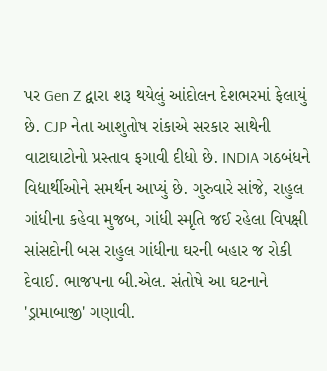પર Gen Z દ્વારા શરૂ થયેલું આંદોલન દેશભરમાં ફેલાયું છે. CJP નેતા આશુતોષ રાંકાએ સરકાર સાથેની વાટાઘાટોનો પ્રસ્તાવ ફગાવી દીધો છે. INDIA ગઠબંધને વિદ્યાર્થીઓને સમર્થન આપ્યું છે. ગુરુવારે સાંજે, રાહુલ ગાંધીના કહેવા મુજબ, ગાંધી સ્મૃતિ જઈ રહેલા વિપક્ષી સાંસદોની બસ રાહુલ ગાંધીના ઘરની બહાર જ રોકી દેવાઈ. ભાજપના બી.એલ. સંતોષે આ ઘટનાને 'ડ્રામાબાજી' ગણાવી.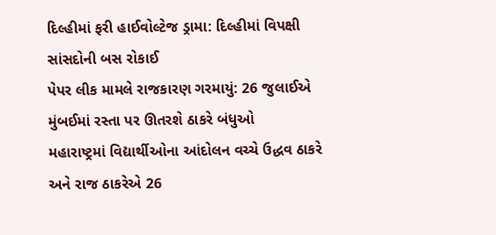દિલ્હીમાં ફરી હાઈવોલ્ટેજ ડ્રામા: દિલ્હીમાં વિપક્ષી સાંસદોની બસ રોકાઈ
પેપર લીક મામલે રાજકારણ ગરમાયું: 26 જુલાઈએ મુંબઈમાં રસ્તા પર ઊતરશે ઠાકરે બંધુઓ
મહારાષ્ટ્રમાં વિદ્યાર્થીઓના આંદોલન વચ્ચે ઉદ્ધવ ઠાકરે અને રાજ ઠાકરેએ 26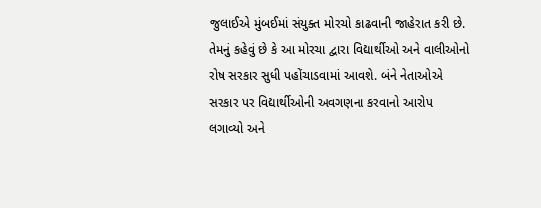જુલાઈએ મુંબઈમાં સંયુક્ત મોરચો કાઢવાની જાહેરાત કરી છે. તેમનું કહેવું છે કે આ મોરચા દ્વારા વિદ્યાર્થીઓ અને વાલીઓનો રોષ સરકાર સુધી પહોંચાડવામાં આવશે. બંને નેતાઓએ સરકાર પર વિદ્યાર્થીઓની અવગણના કરવાનો આરોપ લગાવ્યો અને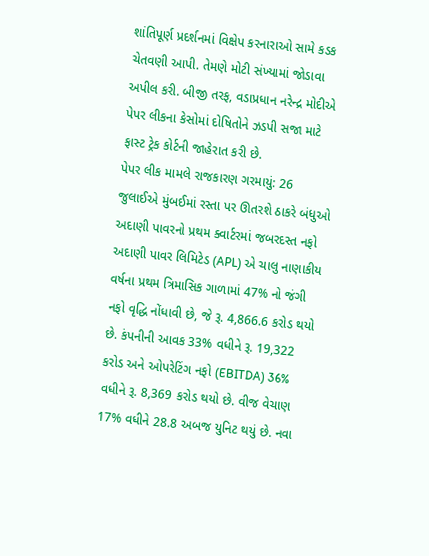શાંતિપૂર્ણ પ્રદર્શનમાં વિક્ષેપ કરનારાઓ સામે કડક ચેતવણી આપી. તેમણે મોટી સંખ્યામાં જોડાવા અપીલ કરી. બીજી તરફ, વડાપ્રધાન નરેન્દ્ર મોદીએ પેપર લીકના કેસોમાં દોષિતોને ઝડપી સજા માટે ફાસ્ટ ટ્રેક કોર્ટની જાહેરાત કરી છે.
પેપર લીક મામલે રાજકારણ ગરમાયું: 26 જુલાઈએ મુંબઈમાં રસ્તા પર ઊતરશે ઠાકરે બંધુઓ
અદાણી પાવરનો પ્રથમ ક્વાર્ટરમાં જબરદસ્ત નફો
અદાણી પાવર લિમિટેડ (APL) એ ચાલુ નાણાકીય વર્ષના પ્રથમ ત્રિમાસિક ગાળામાં 47% નો જંગી નફો વૃદ્ધિ નોંધાવી છે, જે રૂ. 4,866.6 કરોડ થયો છે. કંપનીની આવક 33% વધીને રૂ. 19,322 કરોડ અને ઓપરેટિંગ નફો (EBITDA) 36% વધીને રૂ. 8,369 કરોડ થયો છે. વીજ વેચાણ 17% વધીને 28.8 અબજ યુનિટ થયું છે. નવા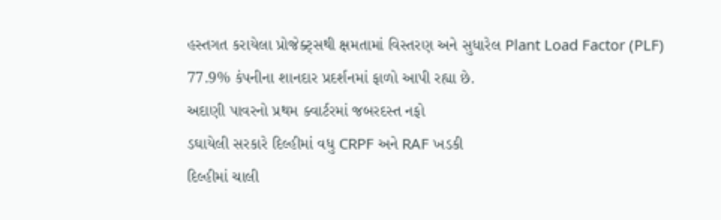હસ્તગત કરાયેલા પ્રોજેક્ટ્સથી ક્ષમતામાં વિસ્તરણ અને સુધારેલ Plant Load Factor (PLF) 77.9% કંપનીના શાનદાર પ્રદર્શનમાં ફાળો આપી રહ્યા છે.
અદાણી પાવરનો પ્રથમ ક્વાર્ટરમાં જબરદસ્ત નફો
ડઘાયેલી સરકારે દિલ્હીમાં વધુ CRPF અને RAF ખડકી
દિલ્હીમાં ચાલી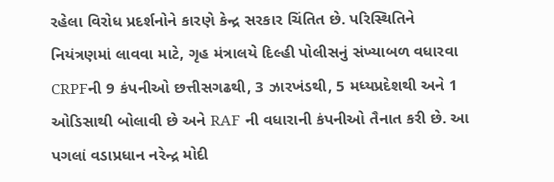રહેલા વિરોધ પ્રદર્શનોને કારણે કેન્દ્ર સરકાર ચિંતિત છે. પરિસ્થિતિને નિયંત્રણમાં લાવવા માટે, ગૃહ મંત્રાલયે દિલ્હી પોલીસનું સંખ્યાબળ વધારવા CRPFની 9 કંપનીઓ છત્તીસગઢથી, 3 ઝારખંડથી, 5 મધ્યપ્રદેશથી અને 1 ઓડિસાથી બોલાવી છે અને RAF ની વધારાની કંપનીઓ તૈનાત કરી છે. આ પગલાં વડાપ્રધાન નરેન્દ્ર મોદી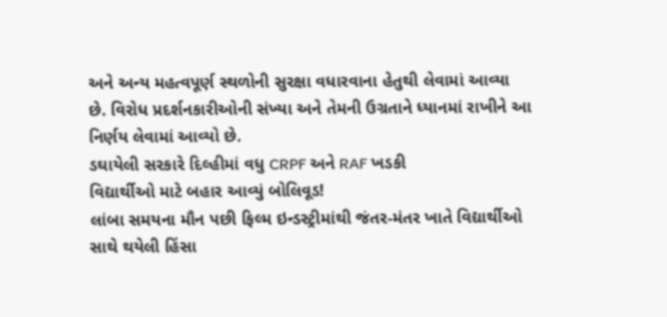અને અન્ય મહત્વપૂર્ણ સ્થળોની સુરક્ષા વધારવાના હેતુથી લેવામાં આવ્યા છે. વિરોધ પ્રદર્શનકારીઓની સંખ્યા અને તેમની ઉગ્રતાને ધ્યાનમાં રાખીને આ નિર્ણય લેવામાં આવ્યો છે.
ડઘાયેલી સરકારે દિલ્હીમાં વધુ CRPF અને RAF ખડકી
વિદ્યાર્થીઓ માટે બહાર આવ્યું બોલિવૂડ!
લાંબા સમયના મૌન પછી ફિલ્મ ઇન્ડસ્ટ્રીમાંથી જંતર-મંતર ખાતે વિદ્યાર્થીઓ સાથે થયેલી હિંસા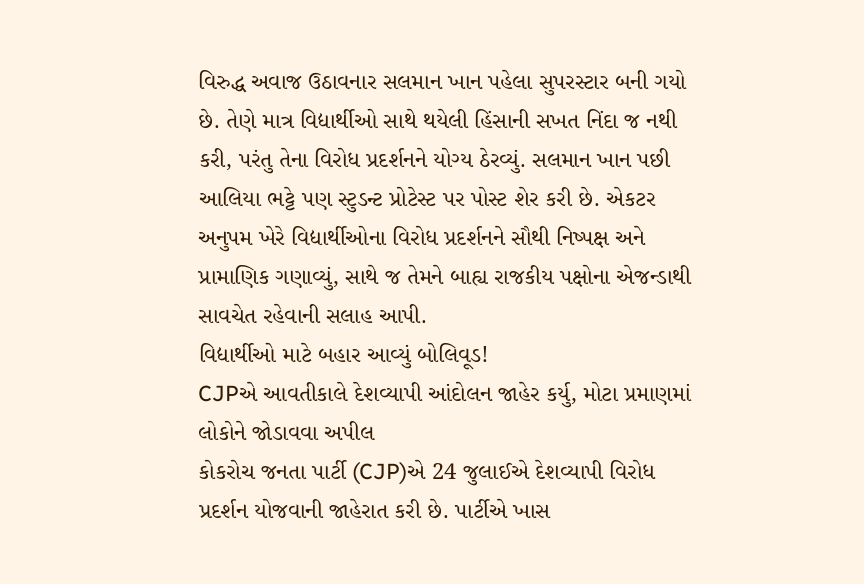વિરુદ્ધ અવાજ ઉઠાવનાર સલમાન ખાન પહેલા સુપરસ્ટાર બની ગયો છે. તેણે માત્ર વિદ્યાર્થીઓ સાથે થયેલી હિંસાની સખત નિંદા જ નથી કરી, પરંતુ તેના વિરોધ પ્રદર્શનને યોગ્ય ઠેરવ્યું. સલમાન ખાન પછી આલિયા ભટ્ટે પણ સ્ટુડન્ટ પ્રોટેસ્ટ પર પોસ્ટ શેર કરી છે. એકટર અનુપમ ખેરે વિદ્યાર્થીઓના વિરોધ પ્રદર્શનને સૌથી નિષ્પક્ષ અને પ્રામાણિક ગણાવ્યું, સાથે જ તેમને બાહ્ય રાજકીય પક્ષોના એજન્ડાથી સાવચેત રહેવાની સલાહ આપી.
વિદ્યાર્થીઓ માટે બહાર આવ્યું બોલિવૂડ!
CJPએ આવતીકાલે દેશવ્યાપી આંદોલન જાહેર કર્યુ, મોટા પ્રમાણમાં લોકોને જોડાવવા અપીલ
કોકરોચ જનતા પાર્ટી (CJP)એ 24 જુલાઈએ દેશવ્યાપી વિરોધ પ્રદર્શન યોજવાની જાહેરાત કરી છે. પાર્ટીએ ખાસ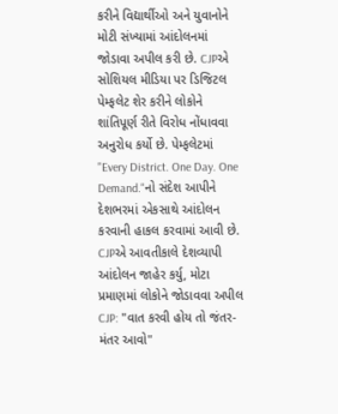કરીને વિદ્યાર્થીઓ અને યુવાનોને મોટી સંખ્યામાં આંદોલનમાં જોડાવા અપીલ કરી છે. CJPએ સોશિયલ મીડિયા પર ડિજિટલ પેમ્ફલેટ શેર કરીને લોકોને શાંતિપૂર્ણ રીતે વિરોધ નોંધાવવા અનુરોધ કર્યો છે. પેમ્ફલેટમાં "Every District. One Day. One Demand."નો સંદેશ આપીને દેશભરમાં એકસાથે આંદોલન કરવાની હાકલ કરવામાં આવી છે.
CJPએ આવતીકાલે દેશવ્યાપી આંદોલન જાહેર કર્યુ, મોટા પ્રમાણમાં લોકોને જોડાવવા અપીલ
CJP: "વાત કરવી હોય તો જંતર-મંતર આવો"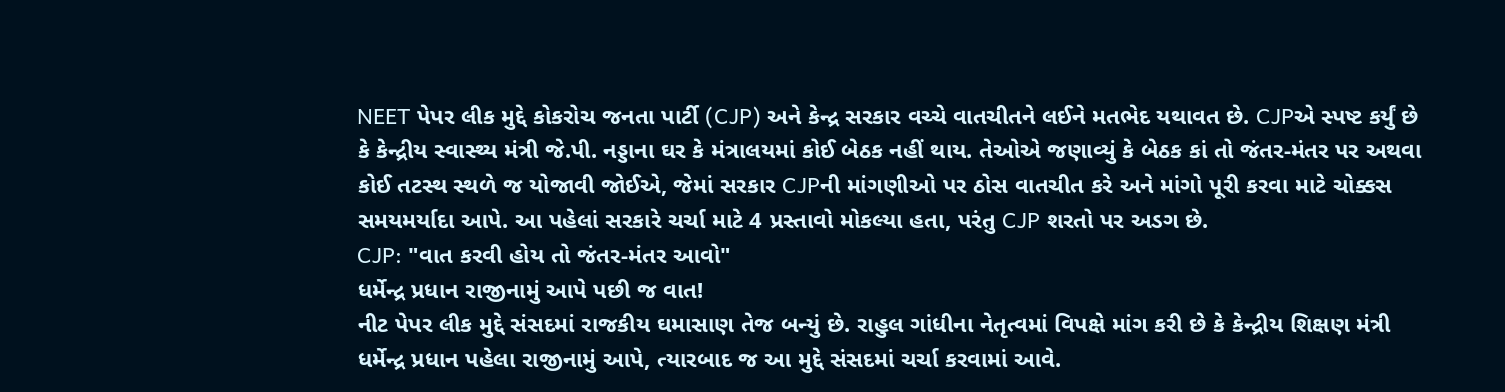NEET પેપર લીક મુદ્દે કોકરોચ જનતા પાર્ટી (CJP) અને કેન્દ્ર સરકાર વચ્ચે વાતચીતને લઈને મતભેદ યથાવત છે. CJPએ સ્પષ્ટ કર્યું છે કે કેન્દ્રીય સ્વાસ્થ્ય મંત્રી જે.પી. નડ્ડાના ઘર કે મંત્રાલયમાં કોઈ બેઠક નહીં થાય. તેઓએ જણાવ્યું કે બેઠક કાં તો જંતર-મંતર પર અથવા કોઈ તટસ્થ સ્થળે જ યોજાવી જોઈએ, જેમાં સરકાર CJPની માંગણીઓ પર ઠોસ વાતચીત કરે અને માંગો પૂરી કરવા માટે ચોક્કસ સમયમર્યાદા આપે. આ પહેલાં સરકારે ચર્ચા માટે 4 પ્રસ્તાવો મોકલ્યા હતા, પરંતુ CJP શરતો પર અડગ છે.
CJP: "વાત કરવી હોય તો જંતર-મંતર આવો"
ધર્મેન્દ્ર પ્રધાન રાજીનામું આપે પછી જ વાત!
નીટ પેપર લીક મુદ્દે સંસદમાં રાજકીય ઘમાસાણ તેજ બન્યું છે. રાહુલ ગાંધીના નેતૃત્વમાં વિપક્ષે માંગ કરી છે કે કેન્દ્રીય શિક્ષણ મંત્રી ધર્મેન્દ્ર પ્રધાન પહેલા રાજીનામું આપે, ત્યારબાદ જ આ મુદ્દે સંસદમાં ચર્ચા કરવામાં આવે.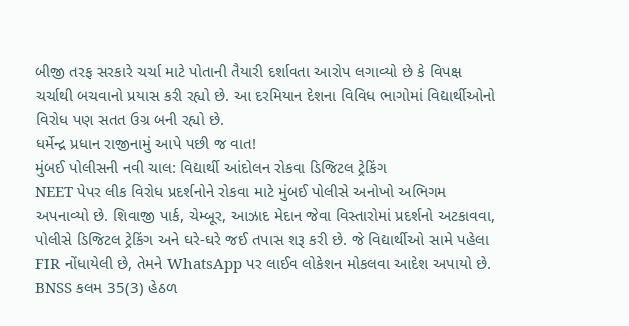બીજી તરફ સરકારે ચર્ચા માટે પોતાની તૈયારી દર્શાવતા આરોપ લગાવ્યો છે કે વિપક્ષ ચર્ચાથી બચવાનો પ્રયાસ કરી રહ્યો છે. આ દરમિયાન દેશના વિવિધ ભાગોમાં વિદ્યાર્થીઓનો વિરોધ પણ સતત ઉગ્ર બની રહ્યો છે.
ધર્મેન્દ્ર પ્રધાન રાજીનામું આપે પછી જ વાત!
મુંબઈ પોલીસની નવી ચાલ: વિદ્યાર્થી આંદોલન રોકવા ડિજિટલ ટ્રેકિંગ
NEET પેપર લીક વિરોધ પ્રદર્શનોને રોકવા માટે મુંબઈ પોલીસે અનોખો અભિગમ અપનાવ્યો છે. શિવાજી પાર્ક, ચેમ્બૂર, આઝાદ મેદાન જેવા વિસ્તારોમાં પ્રદર્શનો અટકાવવા, પોલીસે ડિજિટલ ટ્રેકિંગ અને ઘરે-ઘરે જઈ તપાસ શરૂ કરી છે. જે વિદ્યાર્થીઓ સામે પહેલા FIR નોંધાયેલી છે, તેમને WhatsApp પર લાઈવ લોકેશન મોકલવા આદેશ અપાયો છે. BNSS કલમ 35(3) હેઠળ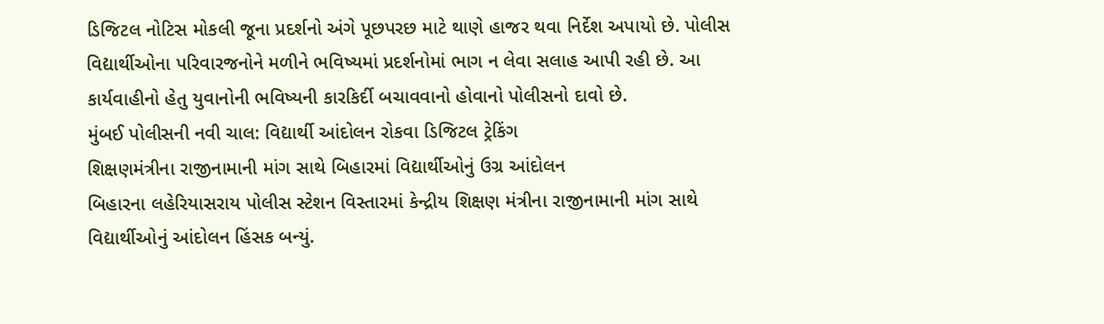ડિજિટલ નોટિસ મોકલી જૂના પ્રદર્શનો અંગે પૂછપરછ માટે થાણે હાજર થવા નિર્દેશ અપાયો છે. પોલીસ વિદ્યાર્થીઓના પરિવારજનોને મળીને ભવિષ્યમાં પ્રદર્શનોમાં ભાગ ન લેવા સલાહ આપી રહી છે. આ કાર્યવાહીનો હેતુ યુવાનોની ભવિષ્યની કારકિર્દી બચાવવાનો હોવાનો પોલીસનો દાવો છે.
મુંબઈ પોલીસની નવી ચાલ: વિદ્યાર્થી આંદોલન રોકવા ડિજિટલ ટ્રેકિંગ
શિક્ષણમંત્રીના રાજીનામાની માંગ સાથે બિહારમાં વિદ્યાર્થીઓનું ઉગ્ર આંદોલન
બિહારના લહેરિયાસરાય પોલીસ સ્ટેશન વિસ્તારમાં કેન્દ્રીય શિક્ષણ મંત્રીના રાજીનામાની માંગ સાથે વિદ્યાર્થીઓનું આંદોલન હિંસક બન્યું.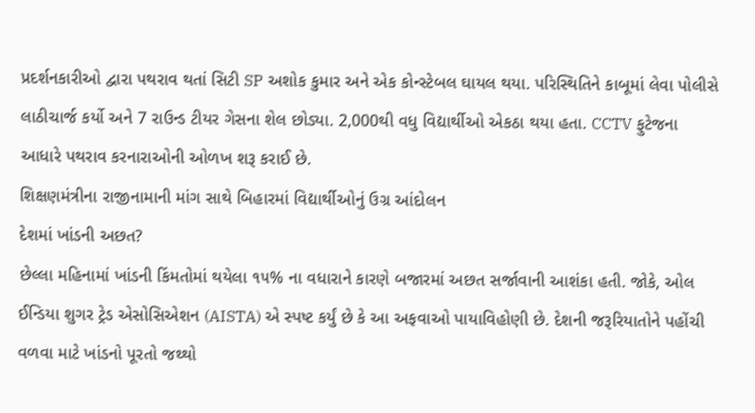પ્રદર્શનકારીઓ દ્વારા પથરાવ થતાં સિટી SP અશોક કુમાર અને એક કોન્સ્ટેબલ ઘાયલ થયા. પરિસ્થિતિને કાબૂમાં લેવા પોલીસે લાઠીચાર્જ કર્યો અને 7 રાઉન્ડ ટીયર ગેસના શેલ છોડ્યા. 2,000થી વધુ વિદ્યાર્થીઓ એકઠા થયા હતા. CCTV ફુટેજના આધારે પથરાવ કરનારાઓની ઓળખ શરૂ કરાઈ છે.
શિક્ષણમંત્રીના રાજીનામાની માંગ સાથે બિહારમાં વિદ્યાર્થીઓનું ઉગ્ર આંદોલન
દેશમાં ખાંડની અછત?
છેલ્લા મહિનામાં ખાંડની કિંમતોમાં થયેલા ૧૫% ના વધારાને કારણે બજારમાં અછત સર્જાવાની આશંકા હતી. જોકે, ઓલ ઈન્ડિયા શુગર ટ્રેડ એસોસિએશન (AISTA) એ સ્પષ્ટ કર્યું છે કે આ અફવાઓ પાયાવિહોણી છે. દેશની જરૂરિયાતોને પહોંચી વળવા માટે ખાંડનો પૂરતો જથ્થો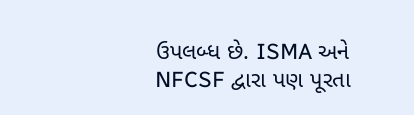ઉપલબ્ધ છે. ISMA અને NFCSF દ્વારા પણ પૂરતા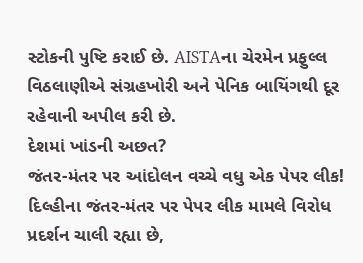સ્ટોકની પુષ્ટિ કરાઈ છે. AISTAના ચેરમેન પ્રફુલ્લ વિઠલાણીએ સંગ્રહખોરી અને પેનિક બાયિંગથી દૂર રહેવાની અપીલ કરી છે.
દેશમાં ખાંડની અછત?
જંતર-મંતર પર આંદોલન વચ્ચે વધુ એક પેપર લીક!
દિલ્હીના જંતર-મંતર પર પેપર લીક મામલે વિરોધ પ્રદર્શન ચાલી રહ્યા છે,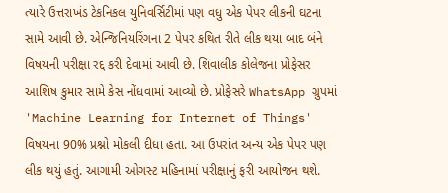ત્યારે ઉત્તરાખંડ ટેકનિકલ યુનિવર્સિટીમાં પણ વધુ એક પેપર લીકની ઘટના સામે આવી છે. એન્જિનિયરિંગના 2 પેપર કથિત રીતે લીક થયા બાદ બંને વિષયની પરીક્ષા રદ્દ કરી દેવામાં આવી છે. શિવાલીક કોલેજના પ્રોફેસર આશિષ કુમાર સામે કેસ નોંધવામાં આવ્યો છે. પ્રોફેસરે WhatsApp ગ્રુપમાં 'Machine Learning for Internet of Things' વિષયના 90% પ્રશ્નો મોકલી દીધા હતા. આ ઉપરાંત અન્ય એક પેપર પણ લીક થયું હતું. આગામી ઓગસ્ટ મહિનામાં પરીક્ષાનું ફરી આયોજન થશે.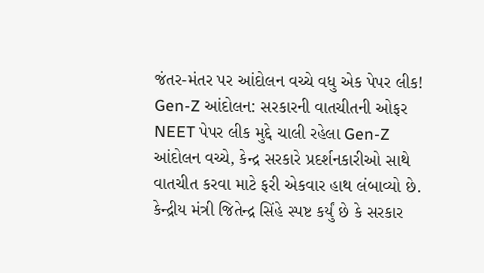જંતર-મંતર પર આંદોલન વચ્ચે વધુ એક પેપર લીક!
Gen-Z આંદોલન: સરકારની વાતચીતની ઓફર
NEET પેપર લીક મુદ્દે ચાલી રહેલા Gen-Z આંદોલન વચ્ચે, કેન્દ્ર સરકારે પ્રદર્શનકારીઓ સાથે વાતચીત કરવા માટે ફરી એકવાર હાથ લંબાવ્યો છે. કેન્દ્રીય મંત્રી જિતેન્દ્ર સિંહે સ્પષ્ટ કર્યું છે કે સરકાર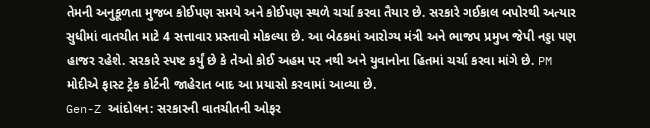તેમની અનુકૂળતા મુજબ કોઈપણ સમયે અને કોઈપણ સ્થળે ચર્ચા કરવા તૈયાર છે. સરકારે ગઈકાલ બપોરથી અત્યાર સુધીમાં વાતચીત માટે 4 સત્તાવાર પ્રસ્તાવો મોકલ્યા છે. આ બેઠકમાં આરોગ્ય મંત્રી અને ભાજપ પ્રમુખ જેપી નડ્ડા પણ હાજર રહેશે. સરકારે સ્પષ્ટ કર્યું છે કે તેઓ કોઈ અહમ પર નથી અને યુવાનોના હિતમાં ચર્ચા કરવા માંગે છે. PM મોદીએ ફાસ્ટ ટ્રેક કોર્ટની જાહેરાત બાદ આ પ્રયાસો કરવામાં આવ્યા છે.
Gen-Z આંદોલન: સરકારની વાતચીતની ઓફર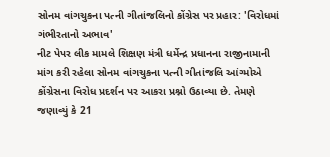સોનમ વાંગચુકના પત્ની ગીતાંજલિનો કોંગ્રેસ પર પ્રહાર: 'વિરોધમાં ગંભીરતાનો અભાવ'
નીટ પેપર લીક મામલે શિક્ષણ મંત્રી ધર્મેન્દ્ર પ્રધાનના રાજીનામાની માંગ કરી રહેલા સોનમ વાંગચુકના પત્ની ગીતાંજલિ આંગ્મોએ કોંગ્રેસના વિરોધ પ્રદર્શન પર આકરા પ્રશ્નો ઉઠાવ્યા છે. તેમણે જણાવ્યું કે 21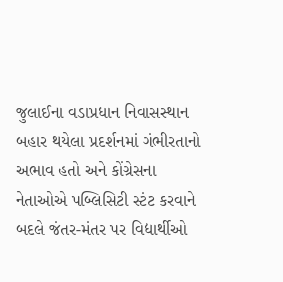જુલાઈના વડાપ્રધાન નિવાસસ્થાન બહાર થયેલા પ્રદર્શનમાં ગંભીરતાનો અભાવ હતો અને કોંગ્રેસના નેતાઓએ પબ્લિસિટી સ્ટંટ કરવાને બદલે જંતર-મંતર પર વિદ્યાર્થીઓ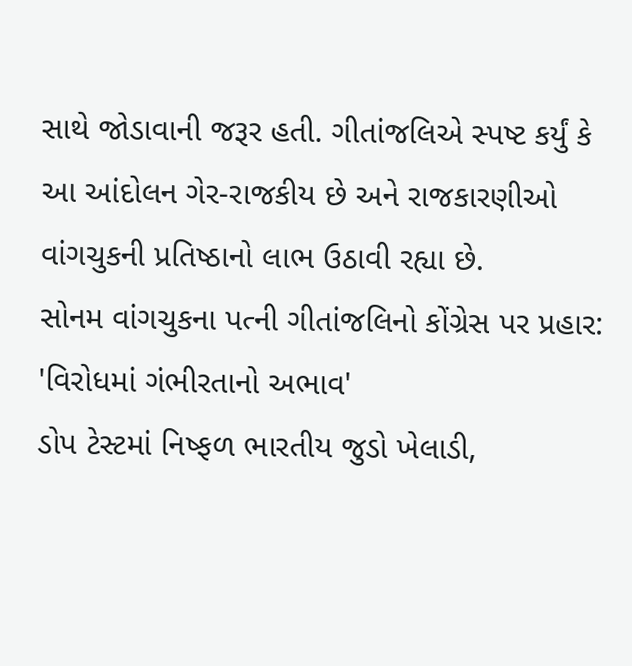સાથે જોડાવાની જરૂર હતી. ગીતાંજલિએ સ્પષ્ટ કર્યું કે આ આંદોલન ગેર-રાજકીય છે અને રાજકારણીઓ વાંગચુકની પ્રતિષ્ઠાનો લાભ ઉઠાવી રહ્યા છે.
સોનમ વાંગચુકના પત્ની ગીતાંજલિનો કોંગ્રેસ પર પ્રહાર: 'વિરોધમાં ગંભીરતાનો અભાવ'
ડોપ ટેસ્ટમાં નિષ્ફળ ભારતીય જુડો ખેલાડી,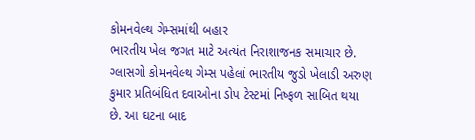કોમનવેલ્થ ગેમ્સમાંથી બહાર
ભારતીય ખેલ જગત માટે અત્યંત નિરાશાજનક સમાચાર છે. ગ્લાસગો કોમનવેલ્થ ગેમ્સ પહેલાં ભારતીય જુડો ખેલાડી અરુણ કુમાર પ્રતિબંધિત દવાઓના ડોપ ટેસ્ટમાં નિષ્ફળ સાબિત થયા છે. આ ઘટના બાદ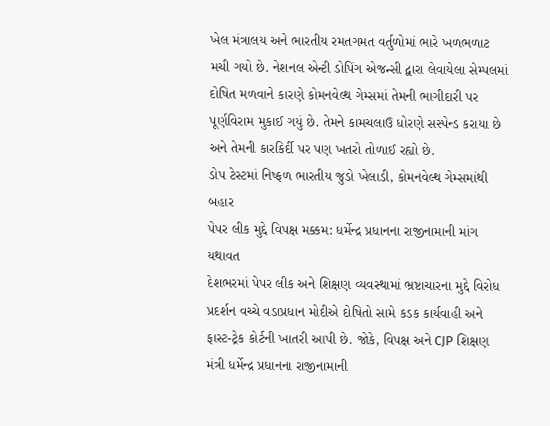ખેલ મંત્રાલય અને ભારતીય રમતગમત વર્તુળોમાં ભારે ખળભળાટ મચી ગયો છે. નેશનલ એન્ટી ડોપિંગ એજન્સી દ્વારા લેવાયેલા સેમ્પલમાં દોષિત મળવાને કારણે કોમનવેલ્થ ગેમ્સમાં તેમની ભાગીદારી પર પૂર્ણવિરામ મુકાઈ ગયું છે. તેમને કામચલાઉ ધોરણે સસ્પેન્ડ કરાયા છે અને તેમની કારકિર્દી પર પણ ખતરો તોળાઈ રહ્યો છે.
ડોપ ટેસ્ટમાં નિષ્ફળ ભારતીય જુડો ખેલાડી, કોમનવેલ્થ ગેમ્સમાંથી બહાર
પેપર લીક મુદ્દે વિપક્ષ મક્કમ: ધર્મેન્દ્ર પ્રધાનના રાજીનામાની માંગ યથાવત
દેશભરમાં પેપર લીક અને શિક્ષણ વ્યવસ્થામાં ભ્રષ્ટાચારના મુદ્દે વિરોધ પ્રદર્શન વચ્ચે વડાપ્રધાન મોદીએ દોષિતો સામે કડક કાર્યવાહી અને ફાસ્ટ-ટ્રેક કોર્ટની ખાતરી આપી છે. જોકે, વિપક્ષ અને CJP શિક્ષણ મંત્રી ધર્મેન્દ્ર પ્રધાનના રાજીનામાની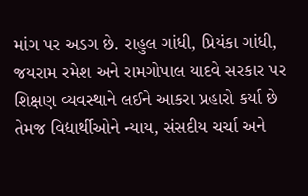માંગ પર અડગ છે. રાહુલ ગાંધી, પ્રિયંકા ગાંધી, જયરામ રમેશ અને રામગોપાલ યાદવે સરકાર પર શિક્ષણ વ્યવસ્થાને લઈને આકરા પ્રહારો કર્યા છે તેમજ વિદ્યાર્થીઓને ન્યાય, સંસદીય ચર્ચા અને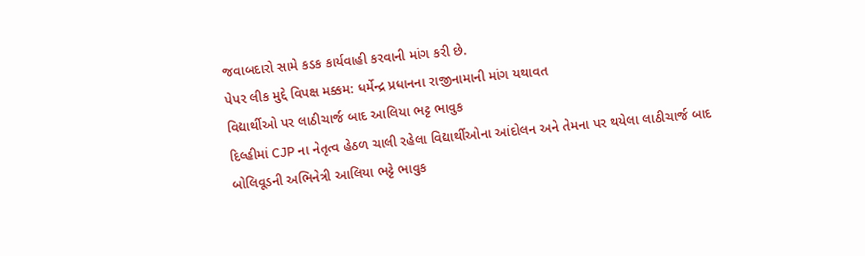જવાબદારો સામે કડક કાર્યવાહી કરવાની માંગ કરી છે.
પેપર લીક મુદ્દે વિપક્ષ મક્કમ: ધર્મેન્દ્ર પ્રધાનના રાજીનામાની માંગ યથાવત
વિદ્યાર્થીઓ પર લાઠીચાર્જ બાદ આલિયા ભટ્ટ ભાવુક
દિલ્હીમાં CJP ના નેતૃત્વ હેઠળ ચાલી રહેલા વિદ્યાર્થીઓના આંદોલન અને તેમના પર થયેલા લાઠીચાર્જ બાદ બોલિવૂડની અભિનેત્રી આલિયા ભટ્ટે ભાવુક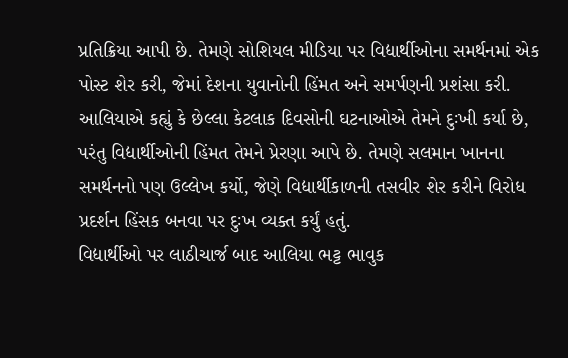પ્રતિક્રિયા આપી છે. તેમણે સોશિયલ મીડિયા પર વિદ્યાર્થીઓના સમર્થનમાં એક પોસ્ટ શેર કરી, જેમાં દેશના યુવાનોની હિંમત અને સમર્પણની પ્રશંસા કરી. આલિયાએ કહ્યું કે છેલ્લા કેટલાક દિવસોની ઘટનાઓએ તેમને દુઃખી કર્યા છે, પરંતુ વિદ્યાર્થીઓની હિંમત તેમને પ્રેરણા આપે છે. તેમણે સલમાન ખાનના સમર્થનનો પણ ઉલ્લેખ કર્યો, જેણે વિદ્યાર્થીકાળની તસવીર શેર કરીને વિરોધ પ્રદર્શન હિંસક બનવા પર દુઃખ વ્યક્ત કર્યું હતું.
વિદ્યાર્થીઓ પર લાઠીચાર્જ બાદ આલિયા ભટ્ટ ભાવુક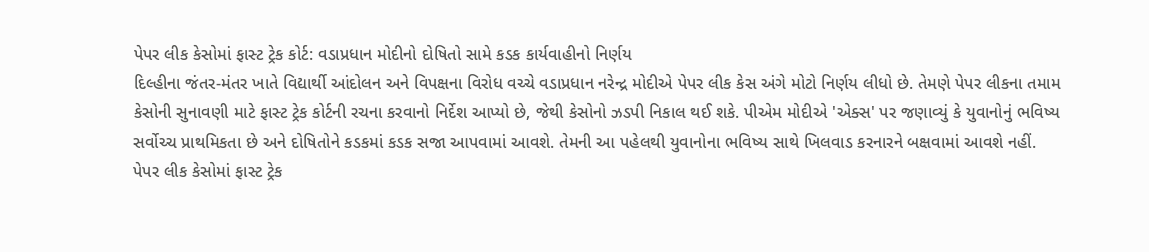પેપર લીક કેસોમાં ફાસ્ટ ટ્રેક કોર્ટ: વડાપ્રધાન મોદીનો દોષિતો સામે કડક કાર્યવાહીનો નિર્ણય
દિલ્હીના જંતર-મંતર ખાતે વિદ્યાર્થી આંદોલન અને વિપક્ષના વિરોધ વચ્ચે વડાપ્રધાન નરેન્દ્ર મોદીએ પેપર લીક કેસ અંગે મોટો નિર્ણય લીધો છે. તેમણે પેપર લીકના તમામ કેસોની સુનાવણી માટે ફાસ્ટ ટ્રેક કોર્ટની રચના કરવાનો નિર્દેશ આપ્યો છે, જેથી કેસોનો ઝડપી નિકાલ થઈ શકે. પીએમ મોદીએ 'એક્સ' પર જણાવ્યું કે યુવાનોનું ભવિષ્ય સર્વોચ્ચ પ્રાથમિકતા છે અને દોષિતોને કડકમાં કડક સજા આપવામાં આવશે. તેમની આ પહેલથી યુવાનોના ભવિષ્ય સાથે ખિલવાડ કરનારને બક્ષવામાં આવશે નહીં.
પેપર લીક કેસોમાં ફાસ્ટ ટ્રેક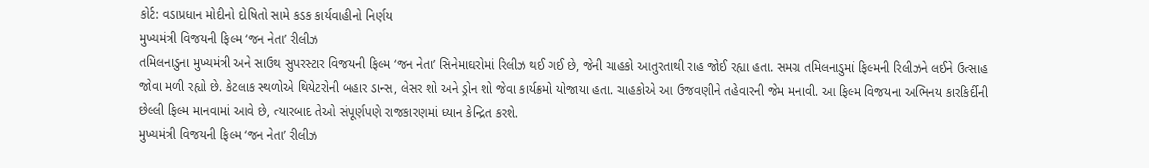કોર્ટ: વડાપ્રધાન મોદીનો દોષિતો સામે કડક કાર્યવાહીનો નિર્ણય
મુખ્યમંત્રી વિજયની ફિલ્મ ‘જન નેતા’ રીલીઝ
તમિલનાડુના મુખ્યમંત્રી અને સાઉથ સુપરસ્ટાર વિજયની ફિલ્મ ‘જન નેતા’ સિનેમાઘરોમાં રિલીઝ થઈ ગઈ છે, જેની ચાહકો આતુરતાથી રાહ જોઈ રહ્યા હતા. સમગ્ર તમિલનાડુમાં ફિલ્મની રિલીઝને લઈને ઉત્સાહ જોવા મળી રહ્યો છે. કેટલાક સ્થળોએ થિયેટરોની બહાર ડાન્સ, લેસર શો અને ડ્રોન શો જેવા કાર્યક્રમો યોજાયા હતા. ચાહકોએ આ ઉજવણીને તહેવારની જેમ મનાવી. આ ફિલ્મ વિજયના અભિનય કારકિર્દીની છેલ્લી ફિલ્મ માનવામાં આવે છે, ત્યારબાદ તેઓ સંપૂર્ણપણે રાજકારણમાં ધ્યાન કેન્દ્રિત કરશે.
મુખ્યમંત્રી વિજયની ફિલ્મ ‘જન નેતા’ રીલીઝ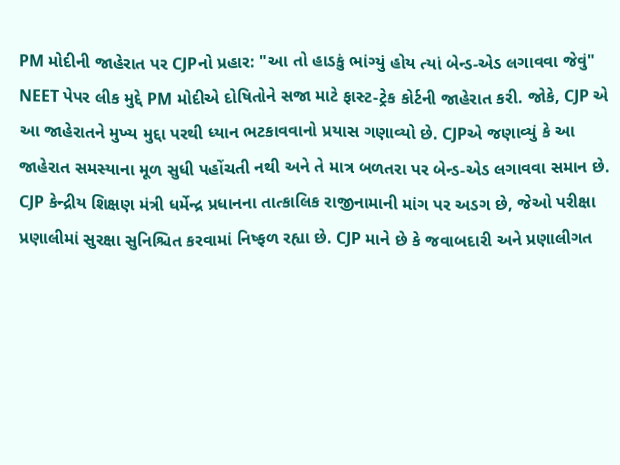PM મોદીની જાહેરાત પર CJPનો પ્રહાર: "આ તો હાડકું ભાંગ્યું હોય ત્યાં બેન્ડ-એડ લગાવવા જેવું"
NEET પેપર લીક મુદ્દે PM મોદીએ દોષિતોને સજા માટે ફાસ્ટ-ટ્રેક કોર્ટની જાહેરાત કરી. જોકે, CJP એ આ જાહેરાતને મુખ્ય મુદ્દા પરથી ધ્યાન ભટકાવવાનો પ્રયાસ ગણાવ્યો છે. CJPએ જણાવ્યું કે આ જાહેરાત સમસ્યાના મૂળ સુધી પહોંચતી નથી અને તે માત્ર બળતરા પર બેન્ડ-એડ લગાવવા સમાન છે. CJP કેન્દ્રીય શિક્ષણ મંત્રી ધર્મેન્દ્ર પ્રધાનના તાત્કાલિક રાજીનામાની માંગ પર અડગ છે, જેઓ પરીક્ષા પ્રણાલીમાં સુરક્ષા સુનિશ્ચિત કરવામાં નિષ્ફળ રહ્યા છે. CJP માને છે કે જવાબદારી અને પ્રણાલીગત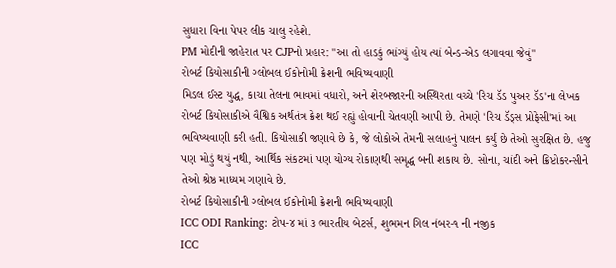સુધારા વિના પેપર લીક ચાલુ રહેશે.
PM મોદીની જાહેરાત પર CJPનો પ્રહાર: "આ તો હાડકું ભાંગ્યું હોય ત્યાં બેન્ડ-એડ લગાવવા જેવું"
રોબર્ટ કિયોસાકીની ગ્લોબલ ઈકોનોમી ક્રેશની ભવિષ્યવાણી
મિડલ ઈસ્ટ યુદ્ધ, કાચા તેલના ભાવમાં વધારો, અને શેરબજારની અસ્થિરતા વચ્ચે 'રિચ ડૅડ પુઅર ડૅડ'ના લેખક રોબર્ટ કિયોસાકીએ વૈશ્વિક અર્થતંત્ર ક્રેશ થઈ રહ્યું હોવાની ચેતવણી આપી છે. તેમણે 'રિચ ડૅડ્સ પ્રોફેસી'માં આ ભવિષ્યવાણી કરી હતી. કિયોસાકી જણાવે છે કે, જે લોકોએ તેમની સલાહનું પાલન કર્યું છે તેઓ સુરક્ષિત છે. હજુ પણ મોડું થયું નથી, આર્થિક સંકટમાં પણ યોગ્ય રોકાણથી સમૃદ્ધ બની શકાય છે. સોના, ચાંદી અને ક્રિપ્ટોકરન્સીને તેઓ શ્રેષ્ઠ માધ્યમ ગણાવે છે.
રોબર્ટ કિયોસાકીની ગ્લોબલ ઈકોનોમી ક્રેશની ભવિષ્યવાણી
ICC ODI Ranking: ટોપ-૪ માં ૩ ભારતીય બેટર્સ, શુભમન ગિલ નંબર-૧ ની નજીક
ICC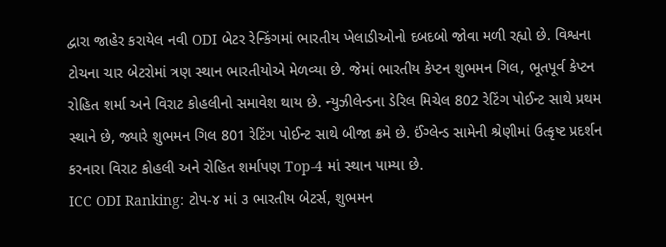દ્વારા જાહેર કરાયેલ નવી ODI બેટર રેન્કિંગમાં ભારતીય ખેલાડીઓનો દબદબો જોવા મળી રહ્યો છે. વિશ્વના ટોચના ચાર બેટરોમાં ત્રણ સ્થાન ભારતીયોએ મેળવ્યા છે. જેમાં ભારતીય કેપ્ટન શુભમન ગિલ, ભૂતપૂર્વ કેપ્ટન રોહિત શર્મા અને વિરાટ કોહલીનો સમાવેશ થાય છે. ન્યુઝીલેન્ડના ડેરિલ મિચેલ 802 રેટિંગ પોઈન્ટ સાથે પ્રથમ સ્થાને છે, જ્યારે શુભમન ગિલ 801 રેટિંગ પોઈન્ટ સાથે બીજા ક્રમે છે. ઈંગ્લેન્ડ સામેની શ્રેણીમાં ઉત્કૃષ્ટ પ્રદર્શન કરનારા વિરાટ કોહલી અને રોહિત શર્માપણ Top-4 માં સ્થાન પામ્યા છે.
ICC ODI Ranking: ટોપ-૪ માં ૩ ભારતીય બેટર્સ, શુભમન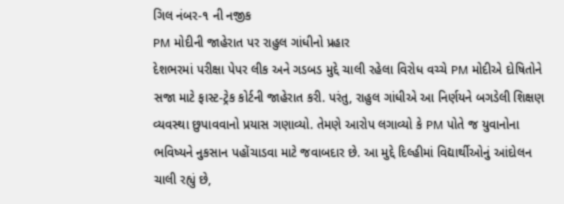ગિલ નંબર-૧ ની નજીક
PM મોદીની જાહેરાત પર રાહુલ ગાંધીનો પ્રહાર
દેશભરમાં પરીક્ષા પેપર લીક અને ગડબડ મુદ્દે ચાલી રહેલા વિરોધ વચ્ચે PM મોદીએ દોષિતોને સજા માટે ફાસ્ટ-ટ્રેક કોર્ટની જાહેરાત કરી. પરંતુ, રાહુલ ગાંધીએ આ નિર્ણયને બગડેલી શિક્ષણ વ્યવસ્થા છુપાવવાનો પ્રયાસ ગણાવ્યો. તેમણે આરોપ લગાવ્યો કે PM પોતે જ યુવાનોના ભવિષ્યને નુકસાન પહોંચાડવા માટે જવાબદાર છે. આ મુદ્દે દિલ્હીમાં વિદ્યાર્થીઓનું આંદોલન ચાલી રહ્યું છે,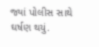જ્યાં પોલીસ સાથે ઘર્ષણ થયું.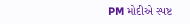PM મોદીએ સ્પષ્ટ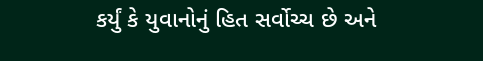કર્યું કે યુવાનોનું હિત સર્વોચ્ચ છે અને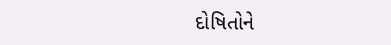દોષિતોને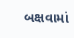બક્ષવામાં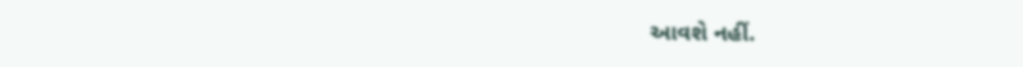આવશે નહીં.